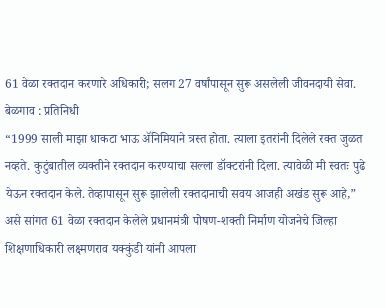61 वेळा रक्तदान करणारे अधिकारी; सलग 27 वर्षांपासून सुरू असलेली जीवनदायी सेवा.
बेळगाव : प्रतिनिधी
“1999 साली माझा धाकटा भाऊ ॲनिमियाने त्रस्त होता. त्याला इतरांनी दिलेले रक्त जुळत नव्हते. कुटुंबातील व्यक्तीने रक्तदान करण्याचा सल्ला डॉक्टरांनी दिला. त्यावेळी मी स्वतः पुढे येऊन रक्तदान केले. तेव्हापासून सुरू झालेली रक्तदानाची सवय आजही अखंड सुरू आहे,” असे सांगत 61 वेळा रक्तदान केलेले प्रधानमंत्री पोषण-शक्ती निर्माण योजनेचे जिल्हा शिक्षणाधिकारी लक्ष्मणराव यक्कुंडी यांनी आपला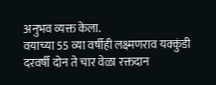अनुभव व्यक्त केला.
वयाच्या 55 व्या वर्षीही लक्ष्मणराव यक्कुंडी दरवर्षी दोन ते चार वेळा रक्तदान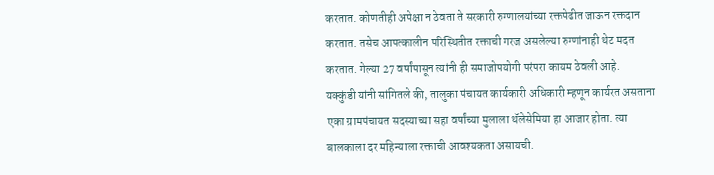करतात. कोणतीही अपेक्षा न ठेवता ते सरकारी रुग्णालयांच्या रक्तपेढीत जाऊन रक्तदान करतात. तसेच आपत्कालीन परिस्थितीत रक्ताची गरज असलेल्या रुग्णांनाही थेट मदत करतात. गेल्या 27 वर्षांपासून त्यांनी ही समाजोपयोगी परंपरा कायम ठेवली आहे.
यक्कुंडी यांनी सांगितले की, तालुका पंचायत कार्यकारी अधिकारी म्हणून कार्यरत असताना एका ग्रामपंचायत सदस्याच्या सहा वर्षांच्या मुलाला थॅलेसेमिया हा आजार होता. त्या बालकाला दर महिन्याला रक्ताची आवश्यकता असायची.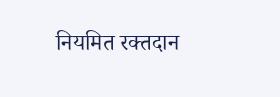नियमित रक्तदान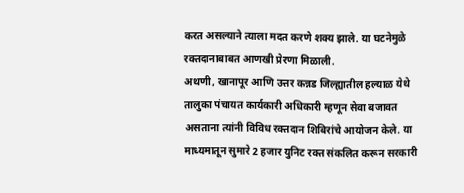करत असल्याने त्याला मदत करणे शक्य झाले. या घटनेमुळे रक्तदानाबाबत आणखी प्रेरणा मिळाली.
अथणी, खानापूर आणि उत्तर कन्नड जिल्ह्यातील हल्याळ येथे तालुका पंचायत कार्यकारी अधिकारी म्हणून सेवा बजावत असताना त्यांनी विविध रक्तदान शिबिरांचे आयोजन केले. या माध्यमातून सुमारे 2 हजार युनिट रक्त संकलित करून सरकारी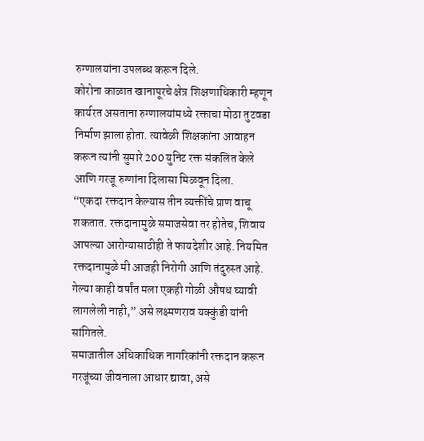रुग्णालयांना उपलब्ध करून दिले.
कोरोना काळात खानापूरचे क्षेत्र शिक्षणाधिकारी म्हणून कार्यरत असताना रुग्णालयांमध्ये रक्ताचा मोठा तुटवडा निर्माण झाला होता. त्यावेळी शिक्षकांना आवाहन करून त्यांनी सुमारे 200 युनिट रक्त संकलित केले आणि गरजू रुग्णांना दिलासा मिळवून दिला.
“एकदा रक्तदान केल्यास तीन व्यक्तींचे प्राण वाचू शकतात. रक्तदानामुळे समाजसेवा तर होतेच, शिवाय आपल्या आरोग्यासाठीही ते फायदेशीर आहे. नियमित रक्तदानामुळे मी आजही निरोगी आणि तंदुरुस्त आहे. गेल्या काही वर्षांत मला एकही गोळी औषध घ्यावी लागलेली नाही,” असे लक्ष्मणराव यक्कुंडी यांनी सांगितले.
समाजातील अधिकाधिक नागरिकांनी रक्तदान करून गरजूंच्या जीवनाला आधार द्यावा, असे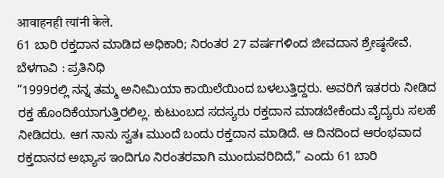आवाहनही त्यांनी केले.
61 ಬಾರಿ ರಕ್ತದಾನ ಮಾಡಿದ ಅಧಿಕಾರಿ; ನಿರಂತರ 27 ವರ್ಷಗಳಿಂದ ಜೀವದಾನ ಶ್ರೇಷ್ಠಸೇವೆ.
ಬೆಳಗಾವಿ : ಪ್ರತಿನಿಧಿ
“1999ರಲ್ಲಿ ನನ್ನ ತಮ್ಮ ಅನೀಮಿಯಾ ಕಾಯಿಲೆಯಿಂದ ಬಳಲುತ್ತಿದ್ದರು. ಅವರಿಗೆ ಇತರರು ನೀಡಿದ ರಕ್ತ ಹೊಂದಿಕೆಯಾಗುತ್ತಿರಲಿಲ್ಲ. ಕುಟುಂಬದ ಸದಸ್ಯರು ರಕ್ತದಾನ ಮಾಡಬೇಕೆಂದು ವೈದ್ಯರು ಸಲಹೆ ನೀಡಿದರು. ಆಗ ನಾನು ಸ್ವತಃ ಮುಂದೆ ಬಂದು ರಕ್ತದಾನ ಮಾಡಿದೆ. ಆ ದಿನದಿಂದ ಆರಂಭವಾದ ರಕ್ತದಾನದ ಅಭ್ಯಾಸ ಇಂದಿಗೂ ನಿರಂತರವಾಗಿ ಮುಂದುವರಿದಿದೆ,” ಎಂದು 61 ಬಾರಿ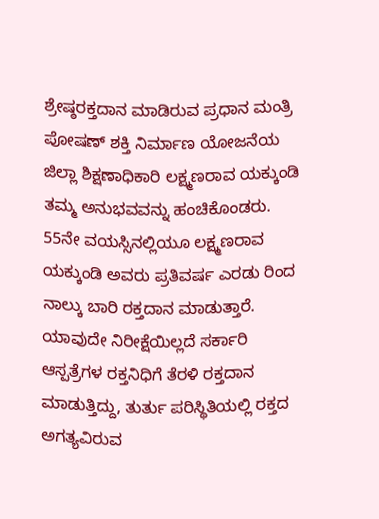ಶ್ರೇಷ್ಠರಕ್ತದಾನ ಮಾಡಿರುವ ಪ್ರಧಾನ ಮಂತ್ರಿ ಪೋಷಣ್ ಶಕ್ತಿ ನಿರ್ಮಾಣ ಯೋಜನೆಯ ಜಿಲ್ಲಾ ಶಿಕ್ಷಣಾಧಿಕಾರಿ ಲಕ್ಷ್ಮಣರಾವ ಯಕ್ಕುಂಡಿ ತಮ್ಮ ಅನುಭವವನ್ನು ಹಂಚಿಕೊಂಡರು.
55ನೇ ವಯಸ್ಸಿನಲ್ಲಿಯೂ ಲಕ್ಷ್ಮಣರಾವ ಯಕ್ಕುಂಡಿ ಅವರು ಪ್ರತಿವರ್ಷ ಎರಡು ರಿಂದ ನಾಲ್ಕು ಬಾರಿ ರಕ್ತದಾನ ಮಾಡುತ್ತಾರೆ. ಯಾವುದೇ ನಿರೀಕ್ಷೆಯಿಲ್ಲದೆ ಸರ್ಕಾರಿ ಆಸ್ಪತ್ರೆಗಳ ರಕ್ತನಿಧಿಗೆ ತೆರಳಿ ರಕ್ತದಾನ ಮಾಡುತ್ತಿದ್ದು, ತುರ್ತು ಪರಿಸ್ಥಿತಿಯಲ್ಲಿ ರಕ್ತದ ಅಗತ್ಯವಿರುವ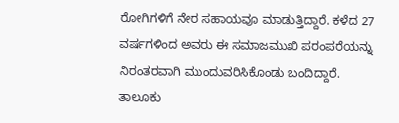ರೋಗಿಗಳಿಗೆ ನೇರ ಸಹಾಯವೂ ಮಾಡುತ್ತಿದ್ದಾರೆ. ಕಳೆದ 27 ವರ್ಷಗಳಿಂದ ಅವರು ಈ ಸಮಾಜಮುಖಿ ಪರಂಪರೆಯನ್ನು ನಿರಂತರವಾಗಿ ಮುಂದುವರಿಸಿಕೊಂಡು ಬಂದಿದ್ದಾರೆ.
ತಾಲೂಕು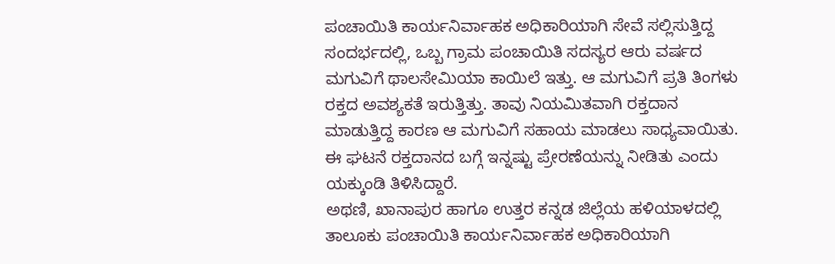ಪಂಚಾಯಿತಿ ಕಾರ್ಯನಿರ್ವಾಹಕ ಅಧಿಕಾರಿಯಾಗಿ ಸೇವೆ ಸಲ್ಲಿಸುತ್ತಿದ್ದ ಸಂದರ್ಭದಲ್ಲಿ, ಒಬ್ಬ ಗ್ರಾಮ ಪಂಚಾಯಿತಿ ಸದಸ್ಯರ ಆರು ವರ್ಷದ ಮಗುವಿಗೆ ಥಾಲಸೇಮಿಯಾ ಕಾಯಿಲೆ ಇತ್ತು. ಆ ಮಗುವಿಗೆ ಪ್ರತಿ ತಿಂಗಳು ರಕ್ತದ ಅವಶ್ಯಕತೆ ಇರುತ್ತಿತ್ತು. ತಾವು ನಿಯಮಿತವಾಗಿ ರಕ್ತದಾನ ಮಾಡುತ್ತಿದ್ದ ಕಾರಣ ಆ ಮಗುವಿಗೆ ಸಹಾಯ ಮಾಡಲು ಸಾಧ್ಯವಾಯಿತು. ಈ ಘಟನೆ ರಕ್ತದಾನದ ಬಗ್ಗೆ ಇನ್ನಷ್ಟು ಪ್ರೇರಣೆಯನ್ನು ನೀಡಿತು ಎಂದು ಯಕ್ಕುಂಡಿ ತಿಳಿಸಿದ್ದಾರೆ.
ಅಥಣಿ, ಖಾನಾಪುರ ಹಾಗೂ ಉತ್ತರ ಕನ್ನಡ ಜಿಲ್ಲೆಯ ಹಳಿಯಾಳದಲ್ಲಿ ತಾಲೂಕು ಪಂಚಾಯಿತಿ ಕಾರ್ಯನಿರ್ವಾಹಕ ಅಧಿಕಾರಿಯಾಗಿ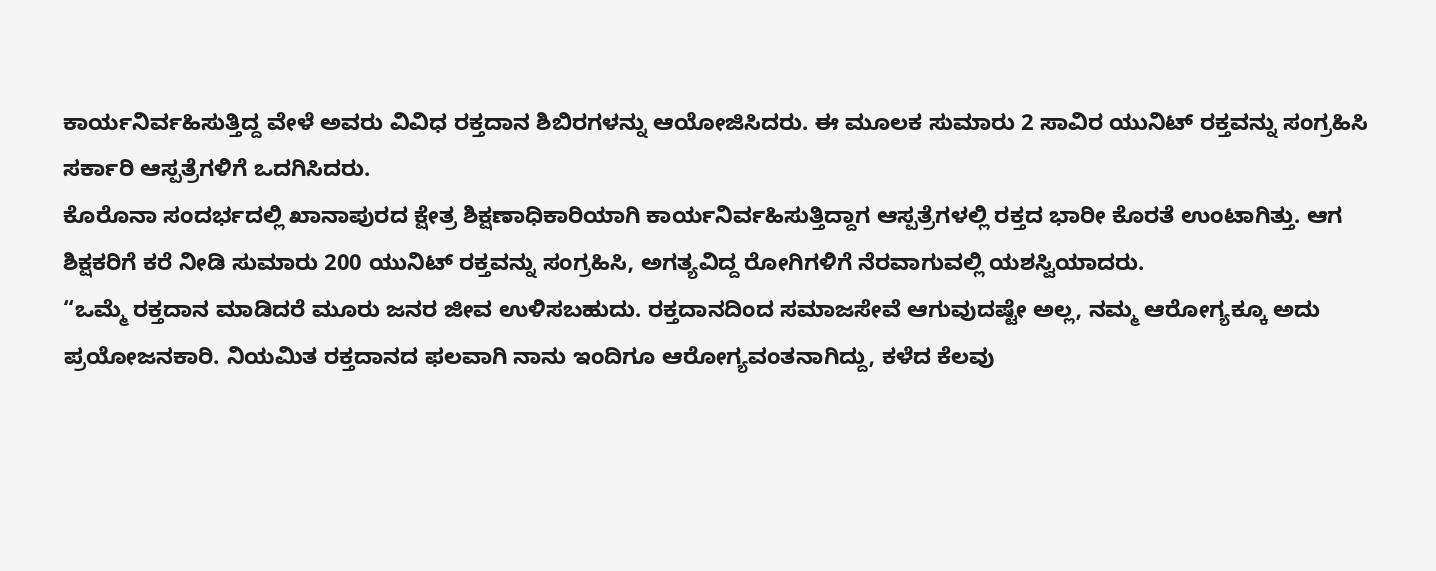ಕಾರ್ಯನಿರ್ವಹಿಸುತ್ತಿದ್ದ ವೇಳೆ ಅವರು ವಿವಿಧ ರಕ್ತದಾನ ಶಿಬಿರಗಳನ್ನು ಆಯೋಜಿಸಿದರು. ಈ ಮೂಲಕ ಸುಮಾರು 2 ಸಾವಿರ ಯುನಿಟ್ ರಕ್ತವನ್ನು ಸಂಗ್ರಹಿಸಿ ಸರ್ಕಾರಿ ಆಸ್ಪತ್ರೆಗಳಿಗೆ ಒದಗಿಸಿದರು.
ಕೊರೊನಾ ಸಂದರ್ಭದಲ್ಲಿ ಖಾನಾಪುರದ ಕ್ಷೇತ್ರ ಶಿಕ್ಷಣಾಧಿಕಾರಿಯಾಗಿ ಕಾರ್ಯನಿರ್ವಹಿಸುತ್ತಿದ್ದಾಗ ಆಸ್ಪತ್ರೆಗಳಲ್ಲಿ ರಕ್ತದ ಭಾರೀ ಕೊರತೆ ಉಂಟಾಗಿತ್ತು. ಆಗ ಶಿಕ್ಷಕರಿಗೆ ಕರೆ ನೀಡಿ ಸುಮಾರು 200 ಯುನಿಟ್ ರಕ್ತವನ್ನು ಸಂಗ್ರಹಿಸಿ, ಅಗತ್ಯವಿದ್ದ ರೋಗಿಗಳಿಗೆ ನೆರವಾಗುವಲ್ಲಿ ಯಶಸ್ವಿಯಾದರು.
“ಒಮ್ಮೆ ರಕ್ತದಾನ ಮಾಡಿದರೆ ಮೂರು ಜನರ ಜೀವ ಉಳಿಸಬಹುದು. ರಕ್ತದಾನದಿಂದ ಸಮಾಜಸೇವೆ ಆಗುವುದಷ್ಟೇ ಅಲ್ಲ, ನಮ್ಮ ಆರೋಗ್ಯಕ್ಕೂ ಅದು ಪ್ರಯೋಜನಕಾರಿ. ನಿಯಮಿತ ರಕ್ತದಾನದ ಫಲವಾಗಿ ನಾನು ಇಂದಿಗೂ ಆರೋಗ್ಯವಂತನಾಗಿದ್ದು, ಕಳೆದ ಕೆಲವು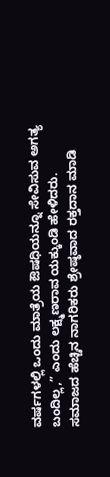ವರ್ಷಗಳಲ್ಲಿ ಒಂದು ಮಾತ್ರೆಯ ಔಷಧಿಯನ್ನೂ ಸೇವಿಸುವ ಅಗತ್ಯ ಬಂದಿಲ್ಲ,” ಎಂದು ಲಕ್ಷ್ಮಣರಾವ ಯಕ್ಕುಂಡಿ ಹೇಳಿದರು.
ಸಮಾಜದ ಹೆಚ್ಚಿನ ನಾಗರಿಕರು ಶ್ರೇಷ್ಠವಾದ ರಕ್ತದಾನ ಮಾಡಿ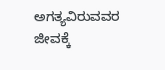ಅಗತ್ಯವಿರುವವರ ಜೀವಕ್ಕೆ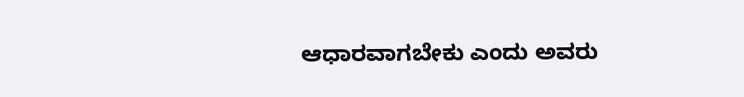ಆಧಾರವಾಗಬೇಕು ಎಂದು ಅವರು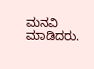ಮನವಿ ಮಾಡಿದರು.